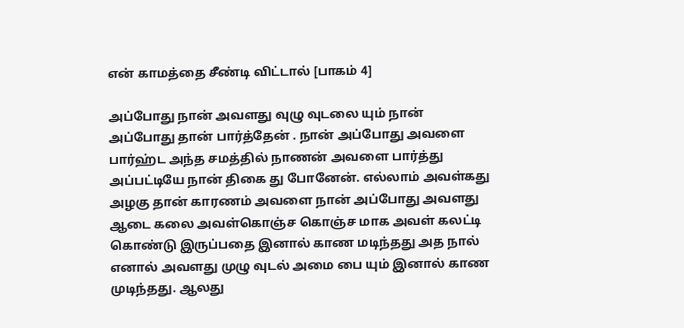என் காமத்தை சீண்டி விட்டால் [பாகம் 4]

அப்போது நான் அவளது வுழு வுடலை யும் நான் அப்போது தான் பார்த்தேன் . நான் அப்போது அவளை பார்ஹ்ட அந்த சமத்தில் நாணன் அவளை பார்த்து அப்பட்டியே நான் திகை து போனேன். எல்லாம் அவள்கது அழகு தான் காரணம் அவளை நான் அப்போது அவளது ஆடை கலை அவள்கொஞ்ச கொஞ்ச மாக அவள் கலட்டி கொண்டு இருப்பதை இனால் காண மடிந்தது அத நால் எனால் அவளது முழு வுடல் அமை பை யும் இனால் காண முடிந்தது. ஆலது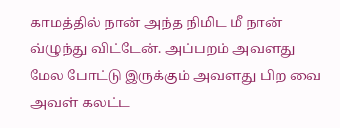காமத்தில் நான் அந்த நிமிட மீ நான் வ்ழுந்து விட்டேன். அப்பறம் அவளது மேல போட்டு இருக்கும் அவளது பிற வை அவள் கலட்ட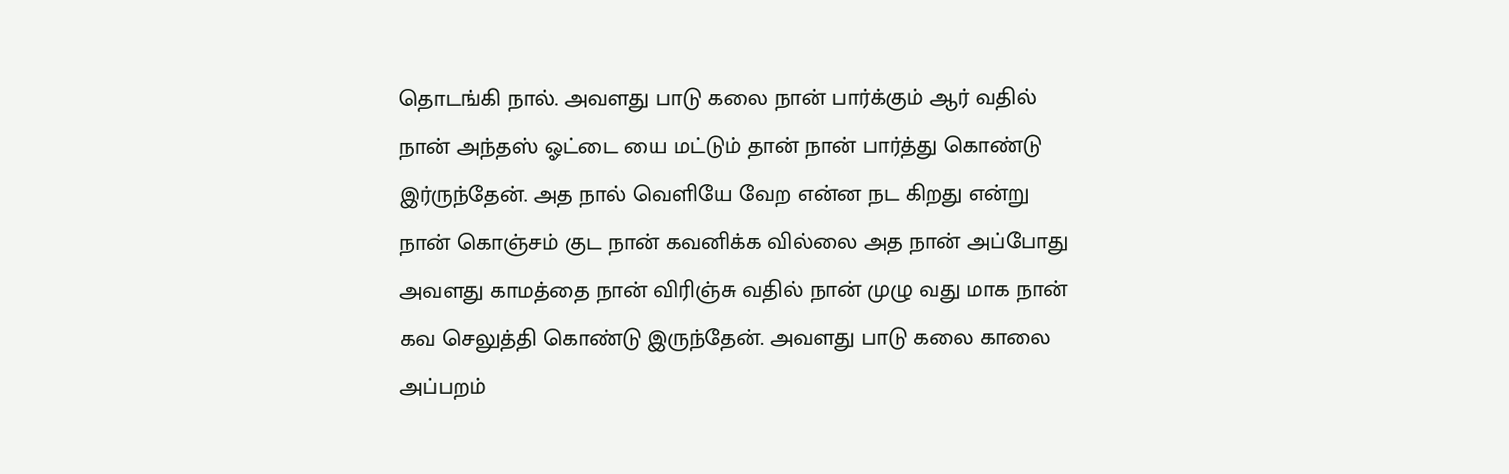தொடங்கி நால். அவளது பாடு கலை நான் பார்க்கும் ஆர் வதில் நான் அந்தஸ் ஓட்டை யை மட்டும் தான் நான் பார்த்து கொண்டு இர்ருந்தேன். அத நால் வெளியே வேற என்ன நட கிறது என்று நான் கொஞ்சம் குட நான் கவனிக்க வில்லை அத நான் அப்போது அவளது காமத்தை நான் விரிஞ்சு வதில் நான் முழு வது மாக நான் கவ செலுத்தி கொண்டு இருந்தேன். அவளது பாடு கலை காலை அப்பறம்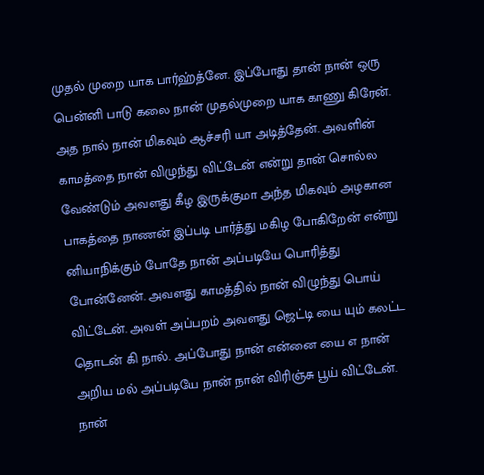முதல் முறை யாக பார்ஹ்த்னே. இப்போது தான் நான் ஒரு பென்னி பாடு கலை நான் முதல்முறை யாக காணு கிரேன். அத நால் நான் மிகவும் ஆச்சரி யா அடித்தேன். அவளின் காமத்தை நான் விழுந்து விட்டேன் என்று தான் சொல்ல வேண்டும் அவளது கீழ இருக்குமா அந்த மிகவும் அழகான பாகத்தை நாணன் இப்படி பார்த்து மகிழ போகிறேன் என்று னியாநிக்கும் போதே நான் அப்படியே பொரித்து போன்னேன். அவளது காமத்தில் நான் விழுந்து பொய் விட்டேன். அவள் அப்பறம் அவளது ஜெட்டி யை யும் கலட்ட தொடன் கி நால். அப்போது நான் என்னை யை எ நான் அறிய மல் அப்படியே நான் நான் விரிஞ்சு பூய் விட்டேன். நான்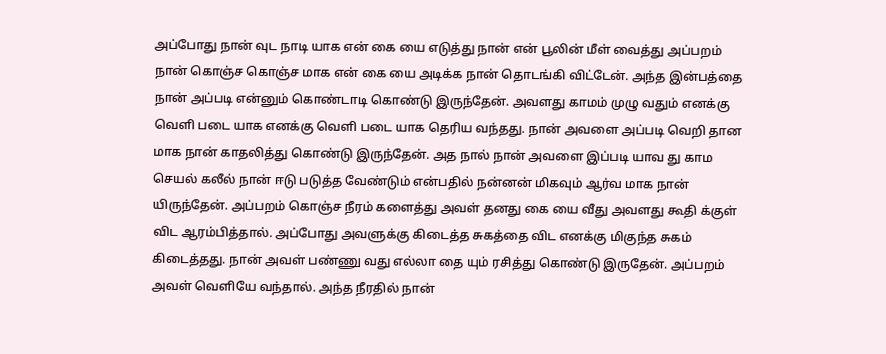அப்போது நான் வுட நாடி யாக என் கை யை எடுத்து நான் என் பூலின் மீள் வைத்து அப்பறம் நான் கொஞ்ச கொஞ்ச மாக என் கை யை அடிக்க நான் தொடங்கி விட்டேன். அந்த இன்பத்தை நான் அப்படி என்னும் கொண்டாடி கொண்டு இருந்தேன். அவளது காமம் முழு வதும் எனக்கு வெளி படை யாக எனக்கு வெளி படை யாக தெரிய வந்தது. நான் அவளை அப்படி வெறி தான மாக நான் காதலித்து கொண்டு இருந்தேன். அத நால் நான் அவளை இப்படி யாவ து காம செயல் கலீல் நான் ஈடு படுத்த வேண்டும் என்பதில் நன்னன் மிகவும் ஆர்வ மாக நான் யிருந்தேன். அப்பறம் கொஞ்ச நீரம் களைத்து அவள் தனது கை யை வீது அவளது கூதி க்குள் விட ஆரம்பித்தால். அப்போது அவளுக்கு கிடைத்த சுகத்தை விட எனக்கு மிகுந்த சுகம் கிடைத்தது. நான் அவள் பண்ணு வது எல்லா தை யும் ரசித்து கொண்டு இருதேன். அப்பறம் அவள் வெளியே வந்தால். அந்த நீரதில் நான்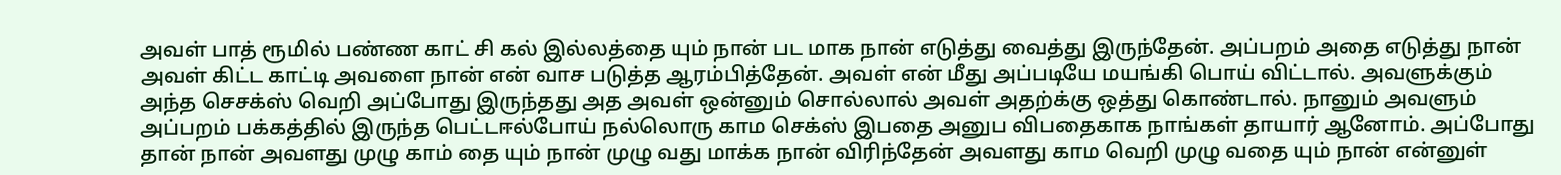அவள் பாத் ரூமில் பண்ண காட் சி கல் இல்லத்தை யும் நான் பட மாக நான் எடுத்து வைத்து இருந்தேன். அப்பறம் அதை எடுத்து நான் அவள் கிட்ட காட்டி அவளை நான் என் வாச படுத்த ஆரம்பித்தேன். அவள் என் மீது அப்படியே மயங்கி பொய் விட்டால். அவளுக்கும் அந்த செசக்ஸ் வெறி அப்போது இருந்தது அத அவள் ஒன்னும் சொல்லால் அவள் அதற்க்கு ஒத்து கொண்டால். நானும் அவளும் அப்பறம் பக்கத்தில் இருந்த பெட்டஈல்போய் நல்லொரு காம செக்ஸ் இபதை அனுப விபதைகாக நாங்கள் தாயார் ஆனோம். அப்போது தான் நான் அவளது முழு காம் தை யும் நான் முழு வது மாக்க நான் விரிந்தேன் அவளது காம வெறி முழு வதை யும் நான் என்னுள்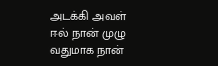அடக்கி அவள் ஈல் நான் முழு வதுமாக நான்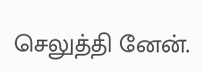செலுத்தி னேன்.